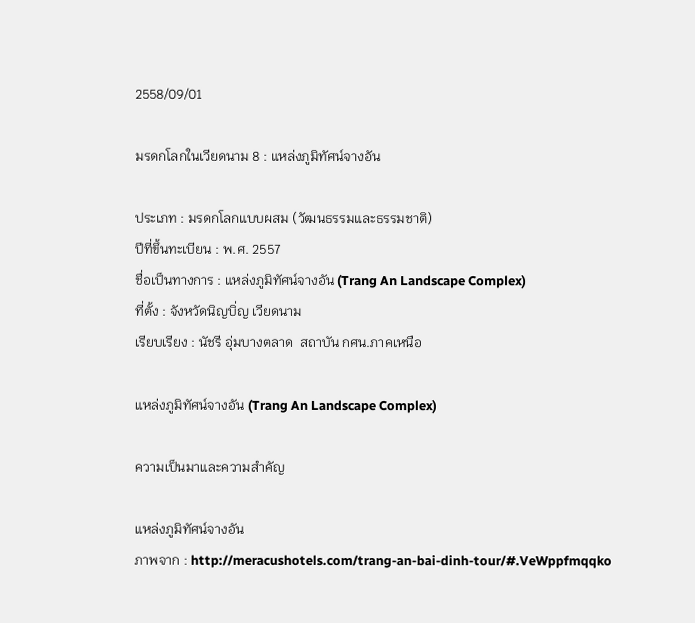2558/09/01

มรดกโลกในเวียดนาม 8 : แหล่งภูมิทัศน์จางอัน

ประเภท : มรดกโลกแบบผสม (วัฒนธรรมและธรรมชาติ)
ปีที่ขึ้นทะเบียน : พ.ศ. 2557
ชื่อเป็นทางการ : แหล่งภูมิทัศน์จางอัน (Trang An Landscape Complex)
ที่ตั้ง : จังหวัดนิญบิ่ญ เวียดนาม
เรียบเรียง : นัชรี อุ่มบางตลาด  สถาบัน กศน.ภาคเหนือ

แหล่งภูมิทัศน์จางอัน (Trang An Landscape Complex)

ความเป็นมาและความสำคัญ

แหล่งภูมิทัศน์จางอัน
ภาพจาก : http://meracushotels.com/trang-an-bai-dinh-tour/#.VeWppfmqqko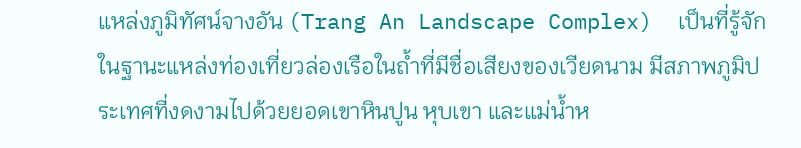แหล่งภูมิทัศน์จางอัน (Trang An Landscape Complex)  เป็นที่รู้จักในฐานะแหล่งท่องเที่ยวล่องเรือในถ้ำที่มีชื่อเสียงของเวียดนาม มีสภาพภูมิประเทศที่งดงามไปด้วยยอดเขาหินปูน หุบเขา และแม่น้ำห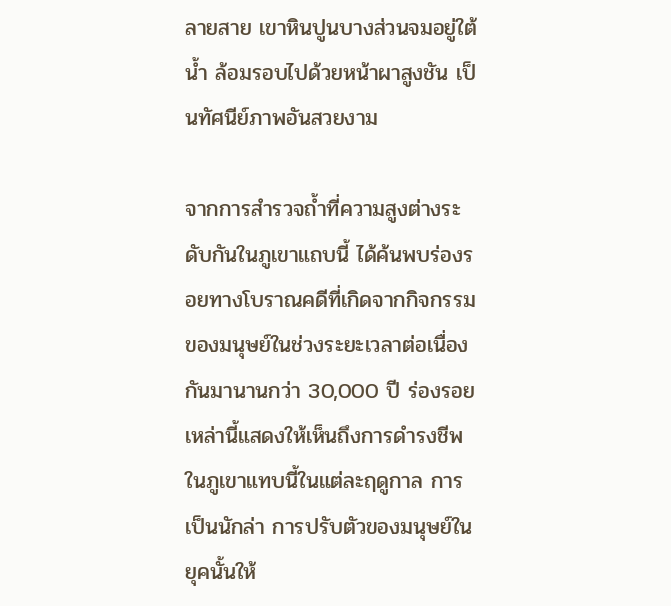ลายสาย เขาหินปูนบางส่วนจมอยู่ใต้น้ำ ล้อมรอบไปด้วยหน้าผาสูงชัน เป็นทัศนีย์ภาพอันสวยงาม

จากการสำรวจถ้ำที่ความสูงต่างระดับกันในภูเขาแถบนี้ ได้ค้นพบร่องรอยทางโบราณคดีที่เกิดจากกิจกรรมของมนุษย์ในช่วงระยะเวลาต่อเนื่องกันมานานกว่า 30,000 ปี ร่องรอยเหล่านี้แสดงให้เห็นถึงการดำรงชีพในภูเขาแทบนี้ในแต่ละฤดูกาล การเป็นนักล่า การปรับตัวของมนุษย์ในยุคนั้นให้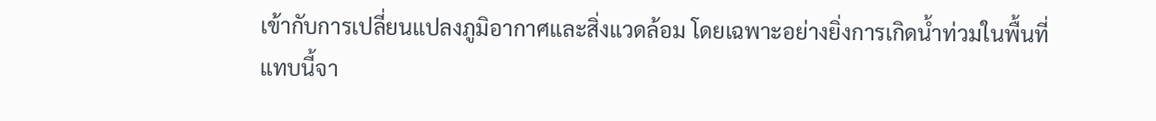เข้ากับการเปลี่ยนแปลงภูมิอากาศและสิ่งแวดล้อม โดยเฉพาะอย่างยิ่งการเกิดน้ำท่วมในพื้นที่แทบนี้จา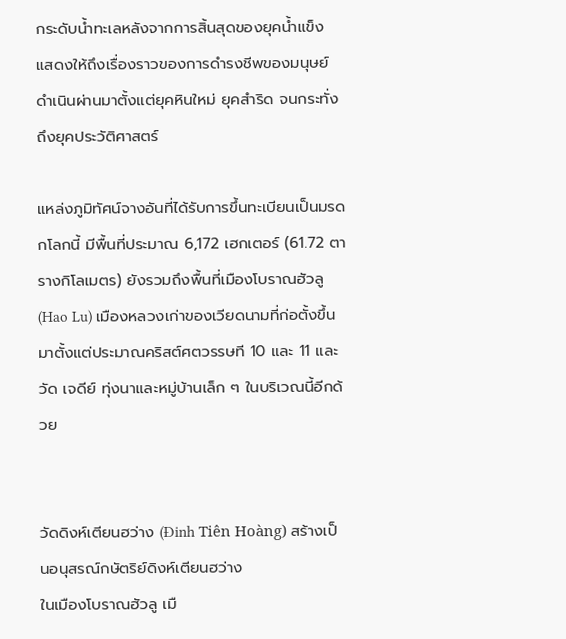กระดับน้ำทะเลหลังจากการสิ้นสุดของยุคน้ำแข็ง แสดงให้ถึงเรื่องราวของการดำรงชีพของมนุษย์ดำเนินผ่านมาตั้งแต่ยุคหินใหม่ ยุคสำริด จนกระทั่งถึงยุคประวัติศาสตร์

แหล่งภูมิทัศน์จางอันที่ได้รับการขึ้นทะเบียนเป็นมรดกโลกนี้ มีพื้นที่ประมาณ 6,172 เฮกเตอร์ (61.72 ตารางกิโลเมตร) ยังรวมถึงพื้นที่เมืองโบราณฮัวลู (Hao Lu) เมืองหลวงเก่าของเวียดนามที่ก่อตั้งขึ้นมาตั้งแต่ประมาณคริสต์ศตวรรษที 10 และ 11 และวัด เจดีย์ ทุ่งนาและหมู่บ้านเล็ก ๆ ในบริเวณนี้อีกด้วย


วัดดิงห์เตียนฮว่าง (Đinh Tiên Hoàng) สร้างเป็นอนุสรณ์กษัตริย์ดิงห์เตียนฮว่าง
ในเมืองโบราณฮัวลู เมื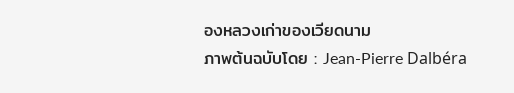องหลวงเก่าของเวียดนาม
ภาพต้นฉบับโดย : Jean-Pierre Dalbéra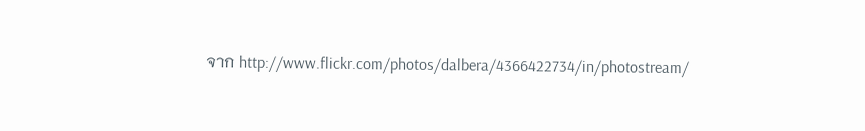จาก http://www.flickr.com/photos/dalbera/4366422734/in/photostream/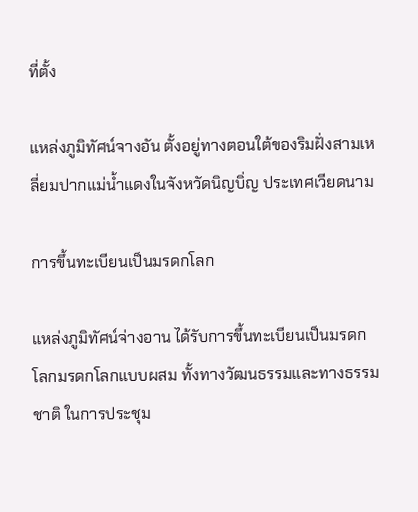ที่ตั้ง

แหล่งภูมิทัศน์จางอัน ตั้งอยู่ทางตอนใต้ของริมฝั่งสามเหลี่ยมปากแม่น้ำแดงในจังหวัดนิญบิ่ญ ประเทศเวียดนาม

การขึ้นทะเบียนเป็นมรดกโลก

แหล่งภูมิทัศน์จ่างอาน ได้รับการขึ้นทะเบียนเป็นมรดกโลกมรดกโลกแบบผสม ทั้งทางวัฒนธรรมและทางธรรมชาติ ในการประชุม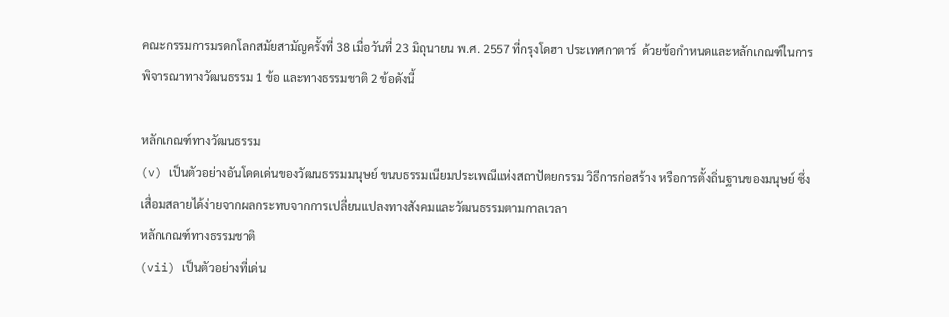คณะกรรมการมรดกโลกสมัยสามัญครั้งที่ 38 เมื่อวันที่ 23 มิถุนายน พ.ศ. 2557 ที่กรุงโดฮา ประเทศกาตาร์  ด้วยข้อกำหนดและหลักเกณฑ์ในการพิจารณาทางวัฒนธรรม 1 ข้อ และทางธรรมชาติ 2 ข้อดังนี้

หลักเกณฑ์ทางวัฒนธรรม
(v) เป็นตัวอย่างอันโดดเด่นของวัฒนธรรมมนุษย์ ขนบธรรมเนียมประเพณีแห่งสถาปัตยกรรม วิธีการก่อสร้าง หรือการตั้งถิ่นฐานของมนุษย์ ซึ่งเสื่อมสลายได้ง่ายจากผลกระทบจากการเปลี่ยนแปลงทางสังคมและวัฒนธรรมตามกาลเวลา
หลักเกณฑ์ทางธรรมชาติ
(vii) เป็นตัวอย่างที่เด่น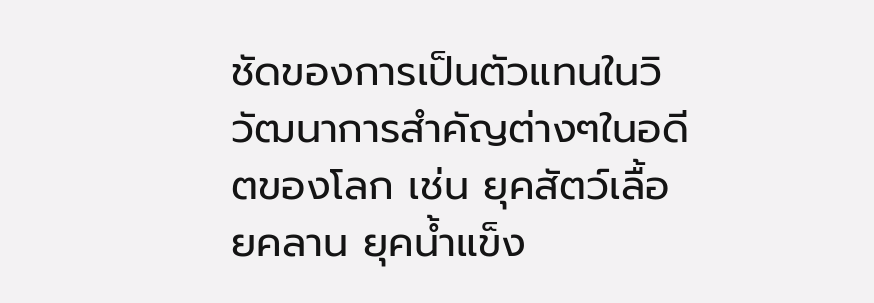ชัดของการเป็นตัวแทนในวิวัฒนาการสำคัญต่างๆในอดีตของโลก เช่น ยุคสัตว์เลื้อยคลาน ยุคน้ำแข็ง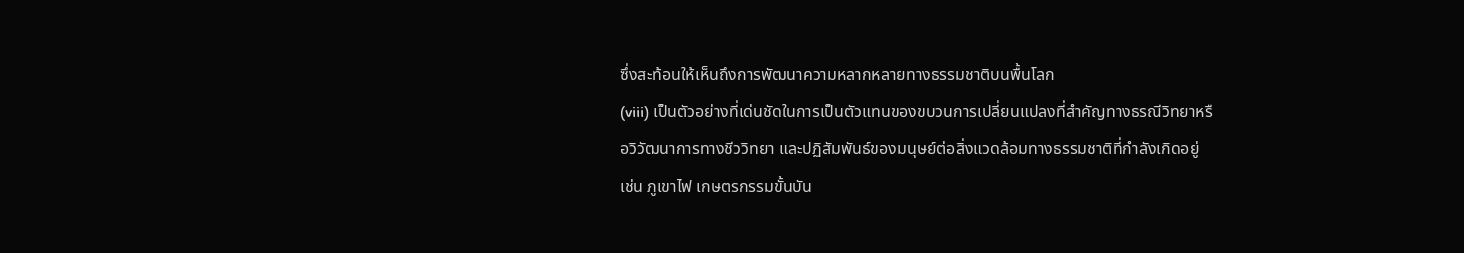ซึ่งสะท้อนให้เห็นถึงการพัฒนาความหลากหลายทางธรรมชาติบนพื้นโลก
(viii) เป็นตัวอย่างที่เด่นชัดในการเป็นตัวแทนของขบวนการเปลี่ยนแปลงที่สำคัญทางธรณีวิทยาหรือวิวัฒนาการทางชีววิทยา และปฏิสัมพันธ์ของมนุษย์ต่อสิ่งแวดล้อมทางธรรมชาติที่กำลังเกิดอยู่ เช่น ภูเขาไฟ เกษตรกรรมขั้นบัน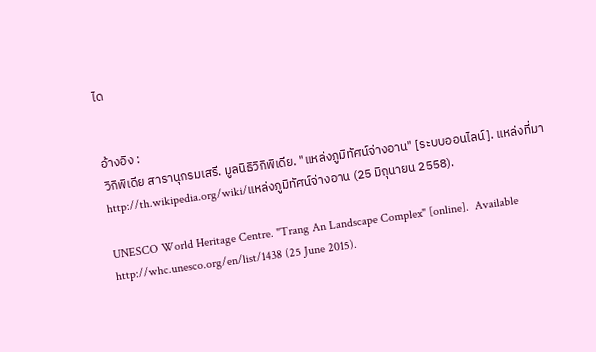ได


อ้างอิง :
วิกิพิเดีย สารานุกรมเสรี. มูลนิธิวิกิพิเดีย. "แหล่งภูมิทัศน์จ่างอาน" [ระบบออนไลน์]. แหล่งที่มา
http://th.wikipedia.org/wiki/แหล่งภูมิทัศน์จ่างอาน (25 มิถุนายน 2558).

UNESCO World Heritage Centre. "Trang An Landscape Complex" [online].  Available http://whc.unesco.org/en/list/1438 (25 June 2015).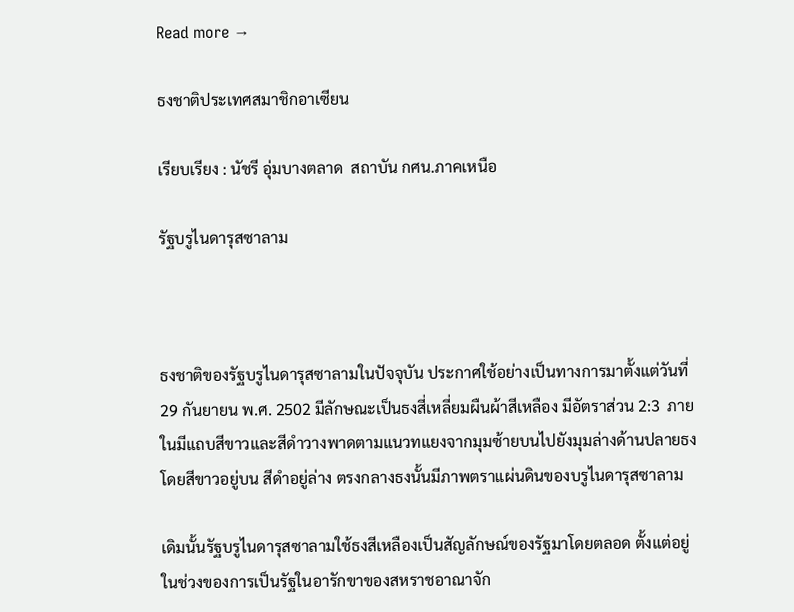Read more →

ธงชาติประเทศสมาชิกอาเซียน

เรียบเรียง : นัชรี อุ่มบางตลาด  สถาบัน กศน.ภาคเหนือ

รัฐบรูไนดารุสซาลาม



ธงชาติของรัฐบรูไนดารุสซาลามในปัจจุบัน ประกาศใช้อย่างเป็นทางการมาตั้งแต่วันที่ 29 กันยายน พ.ศ. 2502 มีลักษณะเป็นธงสี่เหลี่ยมผืนผ้าสีเหลือง มีอัตราส่วน 2:3  ภายในมีแถบสีขาวและสีดำวางพาดตามแนวทแยงจากมุมซ้ายบนไปยังมุมล่างด้านปลายธง โดยสีขาวอยู่บน สีดำอยู่ล่าง ตรงกลางธงนั้นมีภาพตราแผ่นดินของบรูไนดารุสซาลาม

เดิมนั้นรัฐบรูไนดารุสซาลามใช้ธงสีเหลืองเป็นสัญลักษณ์ของรัฐมาโดยตลอด ตั้งแต่อยู่ในช่วงของการเป็นรัฐในอารักขาของสหราชอาณาจัก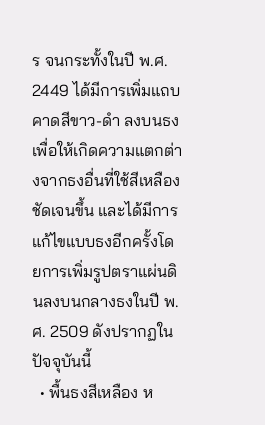ร จนกระทั้งในปี พ.ศ. 2449 ได้มีการเพิ่มแถบคาดสีขาว-ดำ ลงบนธง เพื่อให้เกิดความแตกต่างจากธงอื่นที่ใช้สีเหลืองชัดเจนขึ้น และได้มีการแก้ไขแบบธงอีกครั้งโดยการเพิ่มรูปตราแผ่นดินลงบนกลางธงในปี พ.ศ. 2509 ดังปรากฏในปัจจุบันนี้
  • พื้นธงสีเหลือง ห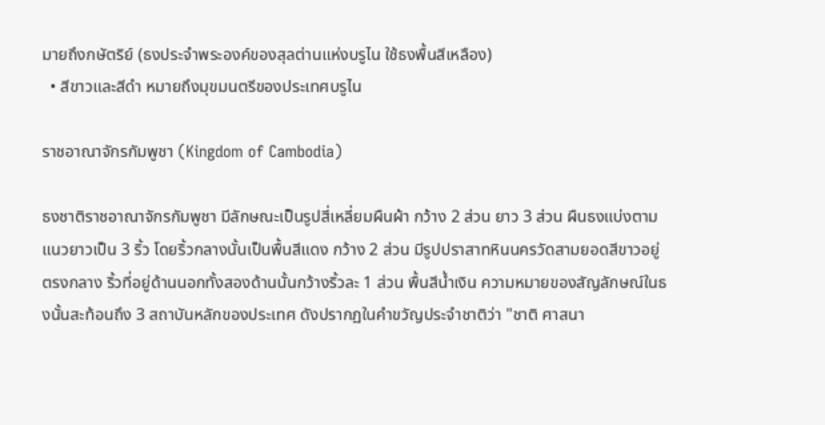มายถึงกษัตริย์ (ธงประจำพระองค์ของสุลต่านแห่งบรูไน ใช้ธงพื้นสีเหลือง)
  • สีขาวและสีดำ หมายถึงมุขมนตรีของประเทศบรูไน

ราชอาณาจักรกัมพูชา (Kingdom of Cambodia)

ธงชาติราชอาณาจักรกัมพูชา มีลักษณะเป็นรูปสี่เหลี่ยมผืนผ้า กว้าง 2 ส่วน ยาว 3 ส่วน ผืนธงแบ่งตามแนวยาวเป็น 3 ริ้ว โดยริ้วกลางนั้นเป็นพื้นสีแดง กว้าง 2 ส่วน มีรูปปราสาทหินนครวัดสามยอดสีขาวอยู่ตรงกลาง ริ้วที่อยู่ด้านนอกทั้งสองด้านนั้นกว้างริ้วละ 1 ส่วน พื้นสีน้ำเงิน ความหมายของสัญลักษณ์ในธงนั้นสะท้อนถึง 3 สถาบันหลักของประเทศ ดังปรากฏในคำขวัญประจำชาติว่า "ชาติ ศาสนา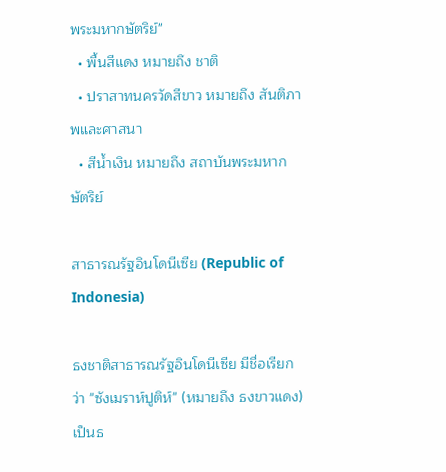พระมหากษัตริย์"
  • พื้นสีแดง หมายถึง ชาติ
  • ปราสาทนครวัดสีขาว หมายถึง สันติภาพและศาสนา
  • สีน้ำเงิน หมายถึง สถาบันพระมหากษัตริย์

สาธารณรัฐอินโดนีเซีย (Republic of Indonesia)

ธงชาติสาธารณรัฐอินโดนีเซีย มีชื่อเรียกว่า "ซังเมราห์ปูติห์" (หมายถึง ธงขาวแดง) เป็นธ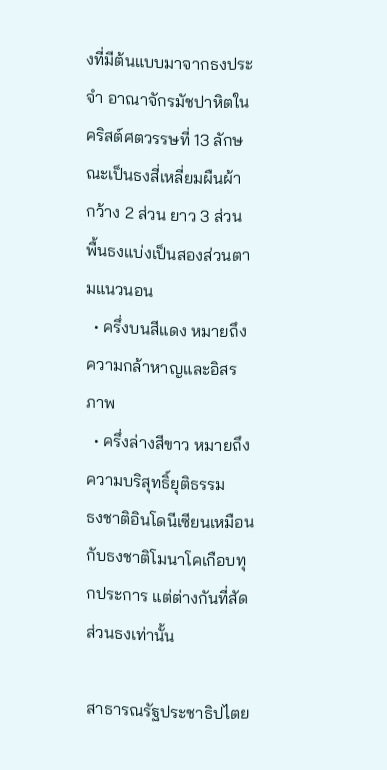งที่มีต้นแบบมาจากธงประจำ อาณาจักรมัชปาหิตในคริสต์ศตวรรษที่ 13 ลักษณะเป็นธงสี่เหลี่ยมผืนผ้า กว้าง 2 ส่วน ยาว 3 ส่วน พื้นธงแบ่งเป็นสองส่วนตามแนวนอน
  • ครึ่งบนสีแดง หมายถึงความกล้าหาญและอิสรภาพ
  • ครึ่งล่างสีขาว หมายถึงความบริสุทธิ์ยุติธรรม
ธงชาติอินโดนีเซียนเหมือนกับธงชาติโมนาโคเกือบทุกประการ แต่ต่างกันที่สัดส่วนธงเท่านั้น

สาธารณรัฐประชาธิปไตย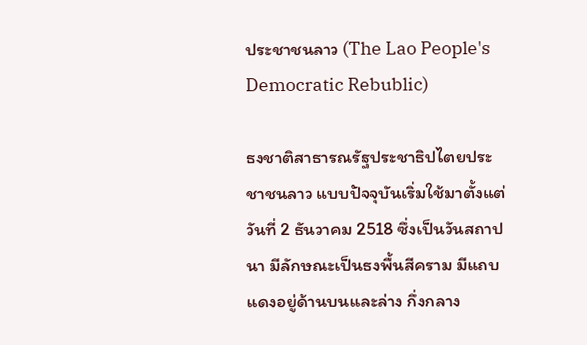ประชาชนลาว (The Lao People's Democratic Rebublic)

ธงชาติสาธารณรัฐประชาธิปไตยประชาชนลาว แบบปัจจุบันเริ่มใช้มาตั้งแต่วันที่ 2 ธันวาคม 2518 ซึ่งเป็นวันสถาปนา มีลักษณะเป็นธงพื้นสีคราม มีแถบแดงอยู่ด้านบนและล่าง กึ่งกลาง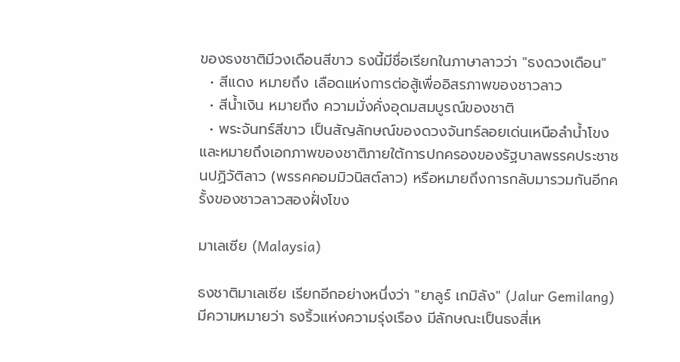ของธงชาติมีวงเดือนสีขาว ธงนี้มีชื่อเรียกในภาษาลาวว่า "ธงดวงเดือน"
  • สีแดง หมายถึง เลือดแห่งการต่อสู้เพื่ออิสรภาพของชาวลาว
  • สีน้ำเงิน หมายถึง ความมั่งคั่งอุดมสมบูรณ์ของชาติ
  • พระจันทร์สีขาว เป็นสัญลักษณ์ของดวงจันทร์ลอยเด่นเหนือลำน้ำโขง และหมายถึงเอกภาพของชาติภายใต้การปกครองของรัฐบาลพรรคประชาชนปฏิวัติลาว (พรรคคอมมิวนิสต์ลาว) หรือหมายถึงการกลับมารวมกันอีกครั้งของชาวลาวสองฝั่งโขง

มาเลเซีย (Malaysia)

ธงชาติมาเลเซีย เรียกอีกอย่างหนึ่งว่า "ยาลูร์ เกมิลัง" (Jalur Gemilang) มีความหมายว่า ธงริ้วแห่งความรุ่งเรือง มีลักษณะเป็นธงสี่เห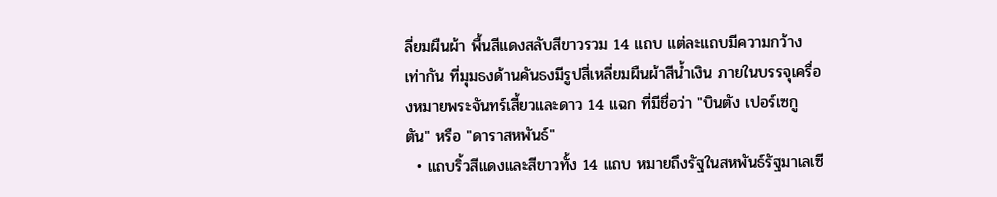ลี่ยมผืนผ้า พื้นสีแดงสลับสีขาวรวม 14 แถบ แต่ละแถบมีความกว้างเท่ากัน ที่มุมธงด้านคันธงมีรูปสี่เหลี่ยมผืนผ้าสีน้ำเงิน ภายในบรรจุเครื่องหมายพระจันทร์เสี้ยวและดาว 14 แฉก ที่มีชื่อว่า "บินตัง เปอร์เซกูตัน" หรือ "ดาราสหพันธ์"
  • แถบริ้วสีแดงและสีขาวทั้ง 14 แถบ หมายถึงรัฐในสหพันธ์รัฐมาเลเซี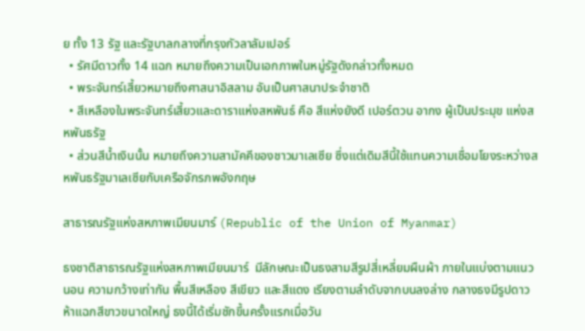ย ทั้ง 13 รัฐ และรัฐบาลกลางที่กรุงกัวลาลัมเปอร์
  • รัศมีดาวทั้ง 14 แฉก หมายถึงความเป็นเอกภาพในหมู่รัฐดังกล่าวทั้งหมด
  • พระจันทร์เสี้ยวหมายถึงศาสนาอิสลาม อันเป็นศาสนาประจำชาติ
  • สีเหลืองในพระจันทร์เสี้ยวและดาราแห่งสหพันธ์ คือ สีแห่งยังดี เปอร์ตวน อากง ผู้เป็นประมุข แห่งสหพันธรัฐ
  • ส่วนสีน้ำเงินนั้น หมายถึงความสามัคคีของชาวมาเลเซีย ซึ่งแต่เดิมสีนี้ใช้แทนความเชื่อมโยงระหว่างสหพันธรัฐมาเลเซียกับเครือจักรภพอังกฤษ

สาธารณรัฐแห่งสหภาพเมียนมาร์ (Republic of the Union of Myanmar)

ธงชาติสาธารณรัฐแห่งสหภาพเมียนมาร์  มีลักษณะเป็นธงสามสีรูปสี่เหลี่ยมผืนผ้า ภายในแบ่งตามแนวนอน ความกว้างเท่ากัน พื้นสีเหลือง สีเขียว และสีแดง เรียงตามลำดับจากบนลงล่าง กลางธงมีรูปดาวห้าแฉกสีขาวขนาดใหญ่ ธงนี้ได้เริ่มชักขึ้นครั้งแรกเมื่อวัน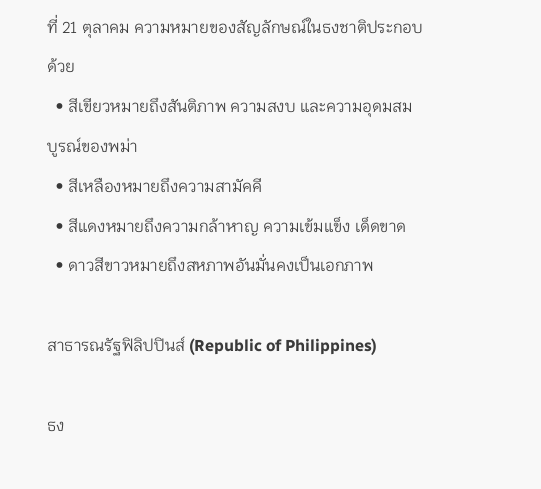ที่ 21 ตุลาคม ความหมายของสัญลักษณ์ในธงชาติประกอบด้วย
  • สีเขียวหมายถึงสันติภาพ ความสงบ และความอุดมสมบูรณ์ของพม่า
  • สีเหลืองหมายถึงความสามัคคี
  • สีแดงหมายถึงความกล้าหาญ ความเข้มแข็ง เด็ดขาด
  • ดาวสีขาวหมายถึงสหภาพอันมั่นคงเป็นเอกภาพ

สาธารณรัฐฟิลิปปินส์ (Republic of Philippines)

ธง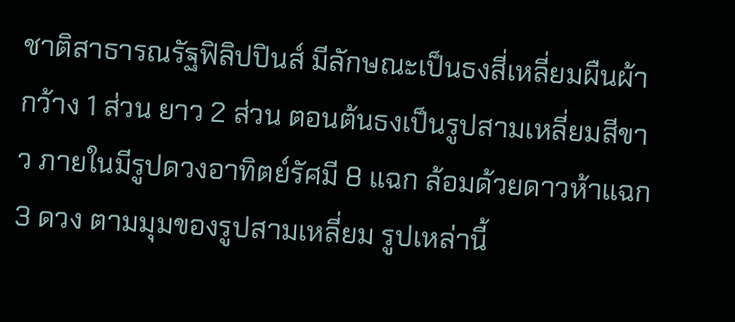ชาติสาธารณรัฐฟิลิปปินส์ มีลักษณะเป็นธงสี่เหลี่ยมผืนผ้า กว้าง 1 ส่วน ยาว 2 ส่วน ตอนต้นธงเป็นรูปสามเหลี่ยมสีขาว ภายในมีรูปดวงอาทิตย์รัศมี 8 แฉก ล้อมด้วยดาวห้าแฉก 3 ดวง ตามมุมของรูปสามเหลี่ยม รูปเหล่านี้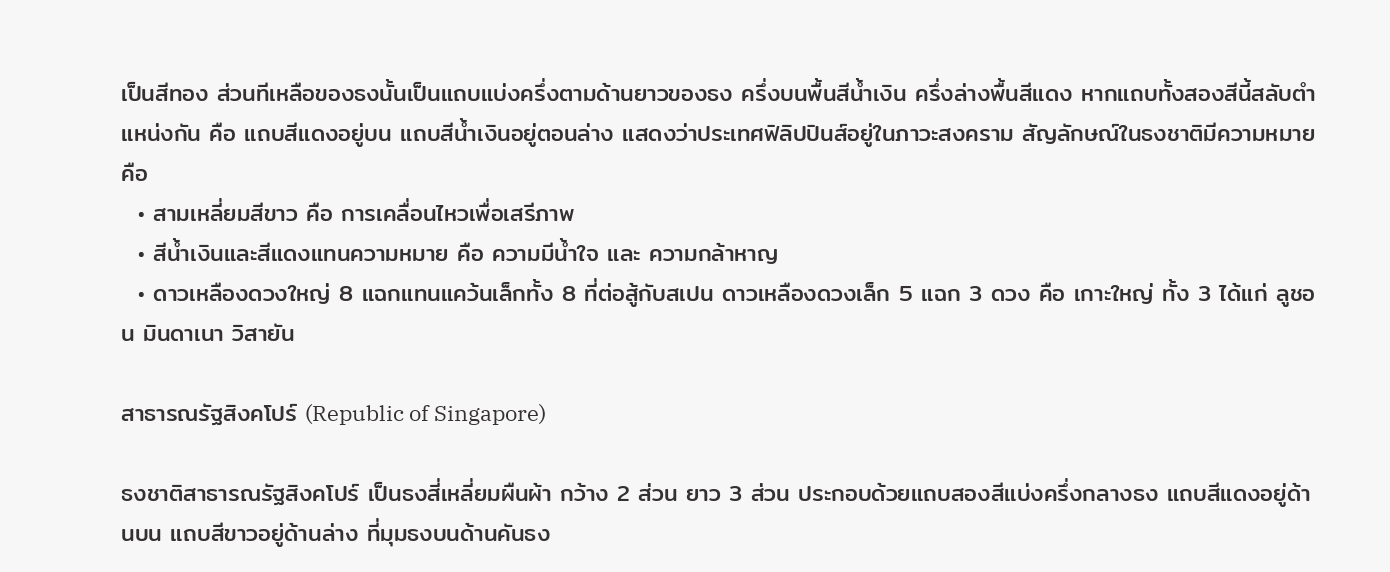เป็นสีทอง ส่วนทีเหลือของธงนั้นเป็นแถบแบ่งครึ่งตามด้านยาวของธง ครึ่งบนพื้นสีน้ำเงิน ครึ่งล่างพื้นสีแดง หากแถบทั้งสองสีนี้สลับตำแหน่งกัน คือ แถบสีแดงอยู่บน แถบสีน้ำเงินอยู่ตอนล่าง แสดงว่าประเทศฟิลิปปินส์อยู่ในภาวะสงคราม สัญลักษณ์ในธงชาติมีความหมายคือ
  • สามเหลี่ยมสีขาว คือ การเคลื่อนไหวเพื่อเสรีภาพ
  • สีน้ำเงินและสีแดงแทนความหมาย คือ ความมีน้ำใจ และ ความกล้าหาญ
  • ดาวเหลืองดวงใหญ่ 8 แฉกแทนแคว้นเล็กทั้ง 8 ที่ต่อสู้กับสเปน ดาวเหลืองดวงเล็ก 5 แฉก 3 ดวง คือ เกาะใหญ่ ทั้ง 3 ได้แก่ ลูชอน มินดาเนา วิสายัน

สาธารณรัฐสิงคโปร์ (Republic of Singapore)

ธงชาติสาธารณรัฐสิงคโปร์ เป็นธงสี่เหลี่ยมผืนผ้า กว้าง 2 ส่วน ยาว 3 ส่วน ประกอบด้วยแถบสองสีแบ่งครึ่งกลางธง แถบสีแดงอยู่ด้านบน แถบสีขาวอยู่ด้านล่าง ที่มุมธงบนด้านคันธง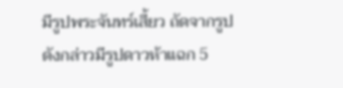มีรูปพระจันทร์เสี้ยว ถัดจากรูปดังกล่าวมีรูปดาวห้าแฉก 5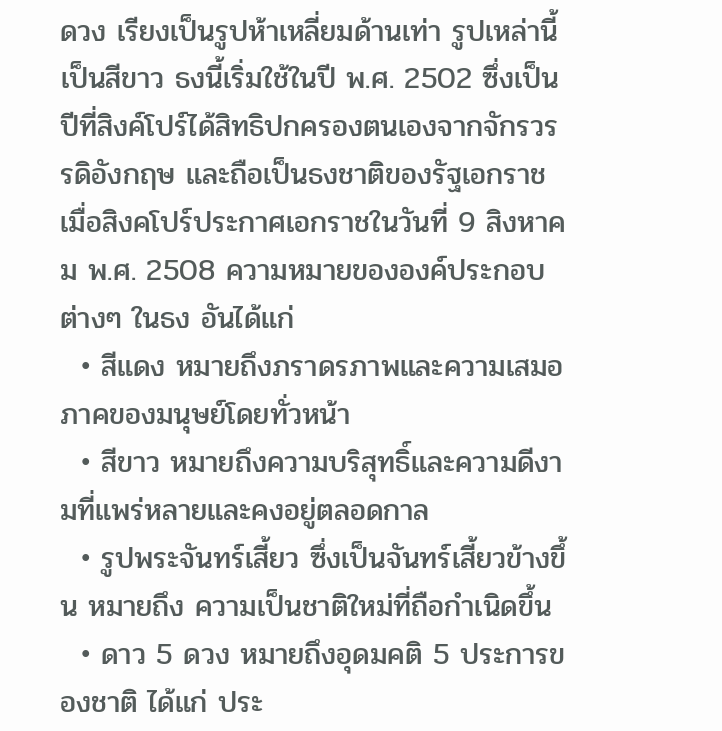ดวง เรียงเป็นรูปห้าเหลี่ยมด้านเท่า รูปเหล่านี้เป็นสีขาว ธงนี้เริ่มใช้ในปี พ.ศ. 2502 ซึ่งเป็นปีที่สิงค์โปร์ได้สิทธิปกครองตนเองจากจักรวรรดิอังกฤษ และถือเป็นธงชาติของรัฐเอกราช เมื่อสิงคโปร์ประกาศเอกราชในวันที่ 9 สิงหาคม พ.ศ. 2508 ความหมายขององค์ประกอบต่างๆ ในธง อันได้แก่
  • สีแดง หมายถึงภราดรภาพและความเสมอภาคของมนุษย์โดยทั่วหน้า
  • สีขาว หมายถึงความบริสุทธิ์และความดีงา มที่แพร่หลายและคงอยู่ตลอดกาล
  • รูปพระจันทร์เสี้ยว ซึ่งเป็นจันทร์เสี้ยวข้างขึ้น หมายถึง ความเป็นชาติใหม่ที่ถือกำเนิดขึ้น
  • ดาว 5 ดวง หมายถึงอุดมคติ 5 ประการของชาติ ได้แก่ ประ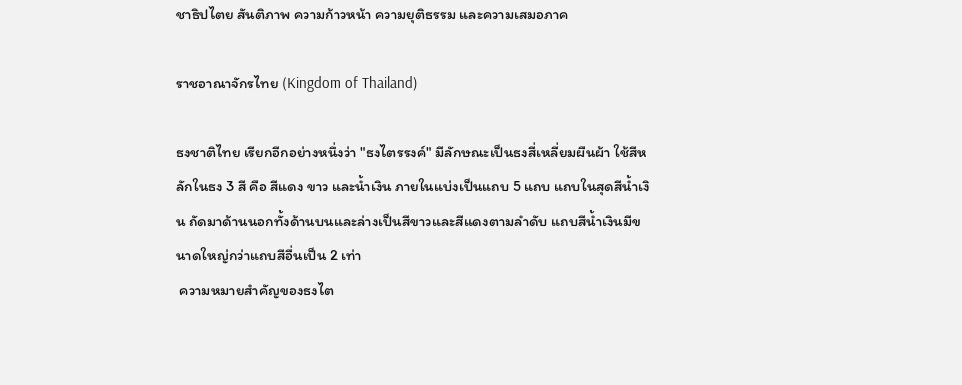ชาธิปไตย สันติภาพ ความก้าวหน้า ความยุติธรรม และความเสมอภาค

ราชอาณาจักรไทย (Kingdom of Thailand)

ธงชาติไทย เรียกอีกอย่างหนึ่งว่า "ธงไตรรงค์" มีลักษณะเป็นธงสี่เหลี่ยมผืนผ้า ใช้สีหลักในธง 3 สี คือ สีแดง ขาว และน้ำเงิน ภายในแบ่งเป็นแถบ 5 แถบ แถบในสุดสีน้ำเงิน ถัดมาด้านนอกทั้งด้านบนและล่างเป็นสีขาวและสีแดงตามลำดับ แถบสีน้ำเงินมีขนาดใหญ่กว่าแถบสีอื่นเป็น 2 เท่า
 ความหมายสำคัญของธงไต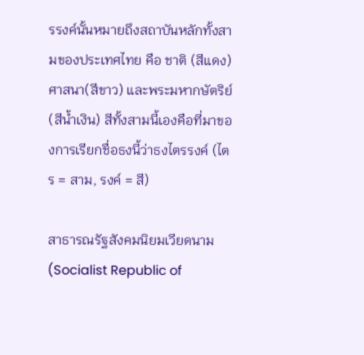รรงค์นั้นหมายถึงสถาบันหลักทั้งสามของประเทศไทย คือ ชาติ (สีแดง) ศาสนา(สีขาว) และพระมหากษัตริย์ (สีน้ำเงิน) สีทั้งสามนี้เองคือที่มาของการเรียกชื่อธงนี้ว่าธงไตรรงค์ (ไตร = สาม, รงค์ = สี)

สาธารณรัฐสังคมนิยมเวียดนาม (Socialist Republic of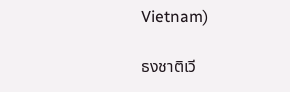Vietnam)

ธงชาติเวี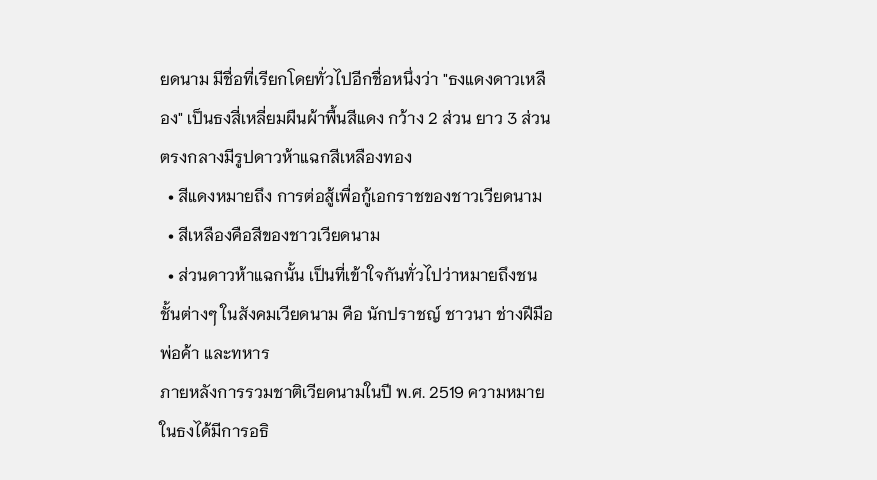ยดนาม มีชื่อที่เรียกโดยทั่วไปอีกชื่อหนึ่งว่า "ธงแดงดาวเหลือง" เป็นธงสี่เหลี่ยมผืนผ้าพื้นสีแดง กว้าง 2 ส่วน ยาว 3 ส่วน ตรงกลางมีรูปดาวห้าแฉกสีเหลืองทอง
  • สีแดงหมายถึง การต่อสู้เพื่อกู้เอกราชของชาวเวียดนาม
  • สีเหลืองคือสีของชาวเวียดนาม
  • ส่วนดาวห้าแฉกนั้น เป็นที่เข้าใจกันทั่วไปว่าหมายถึงชนชั้นต่างๆ ในสังคมเวียดนาม คือ นักปราชญ์ ชาวนา ช่างฝีมือ พ่อค้า และทหาร
ภายหลังการรวมชาติเวียดนามในปี พ.ศ. 2519 ความหมายในธงได้มีการอธิ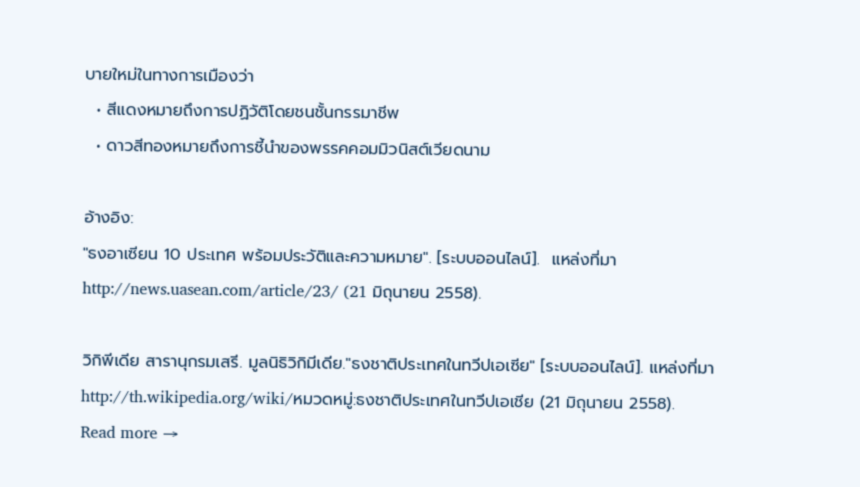บายใหม่ในทางการเมืองว่า
  • สีแดงหมายถึงการปฏิวัติโดยชนชั้นกรรมาชีพ
  • ดาวสีทองหมายถึงการชี้นำของพรรคคอมมิวนิสต์เวียดนาม

อ้างอิง:
"ธงอาเซียน 10 ประเทศ พร้อมประวัติและความหมาย". [ระบบออนไลน์].  แหล่งที่มา http://news.uasean.com/article/23/ (21 มิถุนายน 2558).

วิกิพีเดีย สารานุกรมเสรี. มูลนิธิวิกิมีเดีย."ธงชาติประเทศในทวีปเอเซีย" [ระบบออนไลน์]. แหล่งที่มา http://th.wikipedia.org/wiki/หมวดหมู่:ธงชาติประเทศในทวีปเอเชีย (21 มิถุนายน 2558).
Read more →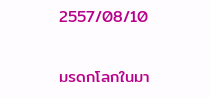2557/08/10

มรดกโลกในมา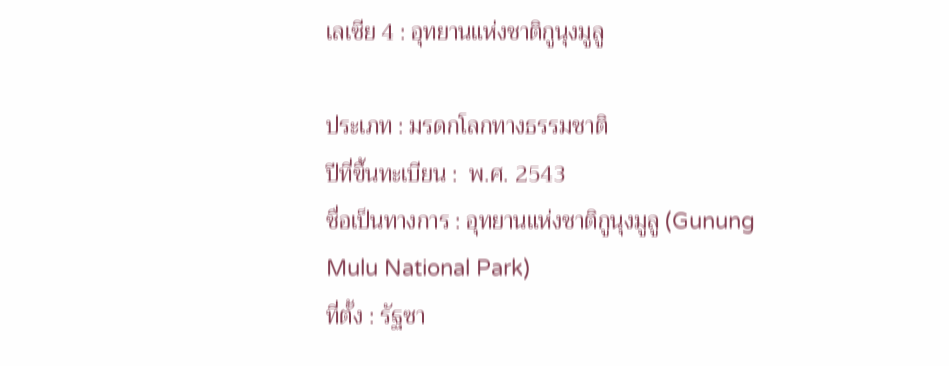เลเซีย 4 : อุทยานแห่งชาติกูนุงมูลู

ประเภท : มรดกโลกทางธรรมชาติ
ปีที่ขึ้นทะเบียน :  พ.ศ. 2543
ชื่อเป็นทางการ : อุทยานแห่งชาติกูนุงมูลู (Gunung Mulu National Park)
ที่ตั้ง : รัฐซา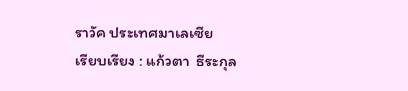ราวัค ประเทศมาเลเซีย
เรียบเรียง : แก้วตา  ธีระกุล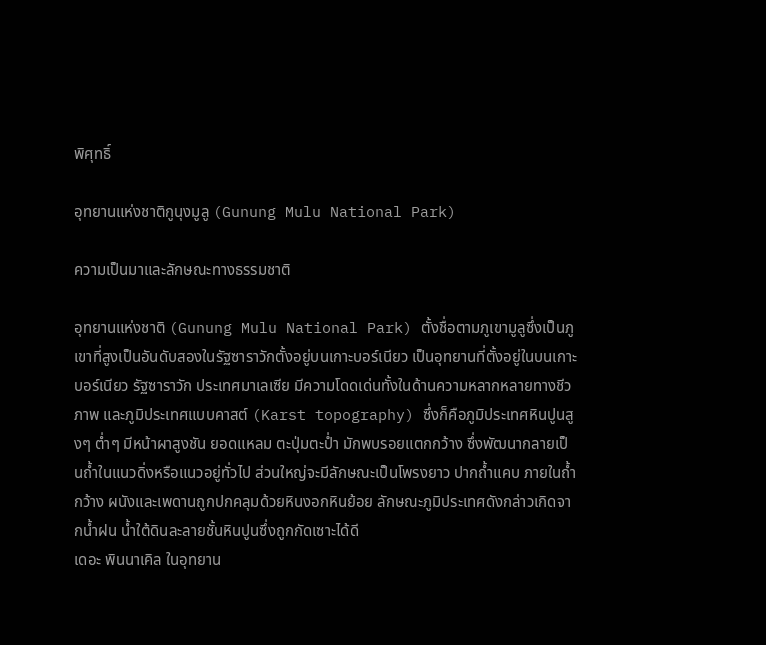พิศุทธิ์

อุทยานแห่งชาติกูนุงมูลู (Gunung Mulu National Park)

ความเป็นมาและลักษณะทางธรรมชาติ

อุทยานแห่งชาติ (Gunung Mulu National Park) ตั้งชื่อตามภูเขามูลูซึ่งเป็นภูเขาที่สูงเป็นอันดับสองในรัฐซาราวักตั้งอยู่บนเกาะบอร์เนียว เป็นอุทยานที่ตั้งอยู่ในบนเกาะบอร์เนียว รัฐซาราวัก ประเทศมาเลเซีย มีความโดดเด่นทั้งในด้านความหลากหลายทางชีวภาพ และภูมิประเทศแบบคาสต์ (Karst topography) ซึ่งก็คือภูมิประเทศหินปูนสูงๆ ต่ำๆ มีหน้าผาสูงชัน ยอดแหลม ตะปุ่มตะป่ำ มักพบรอยแตกกว้าง ซึ่งพัฒนากลายเป็นถ้ำในแนวดิ่งหรือแนวอยู่ทั่วไป ส่วนใหญ่จะมีลักษณะเป็นโพรงยาว ปากถ้ำแคบ ภายในถ้ำกว้าง ผนังและเพดานถูกปกคลุมด้วยหินงอกหินย้อย ลักษณะภูมิประเทศดังกล่าวเกิดจากน้ำฝน น้ำใต้ดินละลายชั้นหินปูนซึ่งถูกกัดเซาะได้ดี
เดอะ พินนาเคิล ในอุทยาน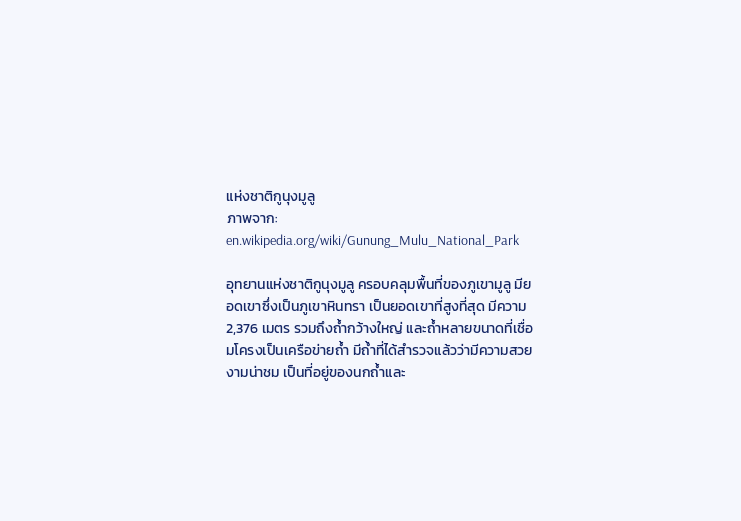แห่งชาติกูนุงมูลู
ภาพจาก: en.wikipedia.org/wiki/Gunung_Mulu_National_Park

อุทยานแห่งชาติกูนุงมูลู ครอบคลุมพื้นที่ของภูเขามูลู มียอดเขาซึ่งเป็นภูเขาหินทรา เป็นยอดเขาที่สูงที่สุด มีความ 2,376 เมตร รวมถึงถ้ำกว้างใหญ่ และถ้ำหลายขนาดที่เชื่อมโครงเป็นเครือข่ายถ้ำ มีถ้ำที่ได้สำรวจแล้วว่ามีความสวยงามน่าชม เป็นที่อยู่ของนกถ้ำและ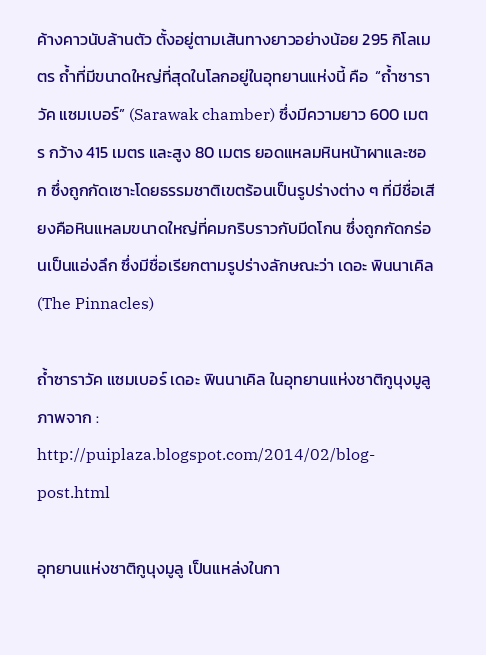ค้างคาวนับล้านตัว ตั้งอยู่ตามเส้นทางยาวอย่างน้อย 295 กิโลเมตร ถ้ำที่มีขนาดใหญ่ที่สุดในโลกอยู่ในอุทยานแห่งนี้ คือ  “ถ้ำซาราวัค แซมเบอร์” (Sarawak chamber) ซึ่งมีความยาว 600 เมตร กว้าง 415 เมตร และสูง 80 เมตร ยอดแหลมหินหน้าผาและซอก ซึ่งถูกกัดเซาะโดยธรรมชาติเขตร้อนเป็นรูปร่างต่าง ๆ ที่มีชื่อเสียงคือหินแหลมขนาดใหญ่ที่คมกริบราวกับมีดโกน ซึ่งถูกกัดกร่อนเป็นแอ่งลึก ซึ่งมีชื่อเรียกตามรูปร่างลักษณะว่า เดอะ พินนาเคิล (The Pinnacles)

ถ้ำซาราวัค แซมเบอร์ เดอะ พินนาเคิล ในอุทยานแห่งชาติกูนุงมูลู
ภาพจาก : http://puiplaza.blogspot.com/2014/02/blog-post.html

อุทยานแห่งชาติกูนุงมูลู เป็นแหล่งในกา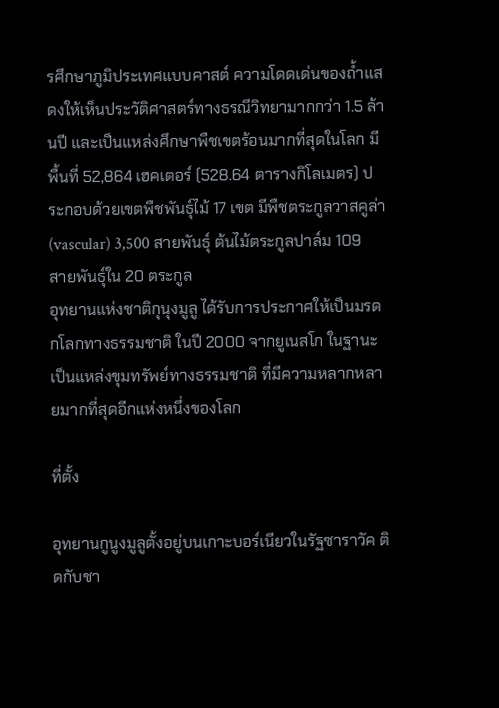รศึกษาภูมิประเทศแบบคาสต์ ความโดดเด่นของถ้ำแสดงให้เห็นประวัติศาสตร์ทางธรณีวิทยามากกว่า 1.5 ล้านปี และเป็นแหล่งศึกษาพืชเขตร้อนมากที่สุดในโลก มีพื้นที่ 52,864 เฮคเตอร์ (528.64 ตารางกิโลเมตร) ประกอบด้วยเขตพืชพันธุ์ไม้ 17 เขต มีพืชตระกูลวาสคูล่า (vascular) 3,500 สายพันธุ์ ต้นไม้ตระกูลปาล์ม 109 สายพันธุ์ใน 20 ตระกูล
อุทยานแห่งชาติกุนุงมูลู ได้รับการประกาศให้เป็นมรดกโลกทางธรรมชาติ ในปี 2000 จากยูเนสโก ในฐานะเป็นแหล่งขุมทรัพย์ทางธรรมชาติ ที่มีความหลากหลายมากที่สุดอีกแห่งหนึ่งของโลก

ที่ตั้ง

อุทยานกูนูงมูลูตั้งอยู่บนเกาะบอร์เนียวในรัฐซาราวัค ติดกับชา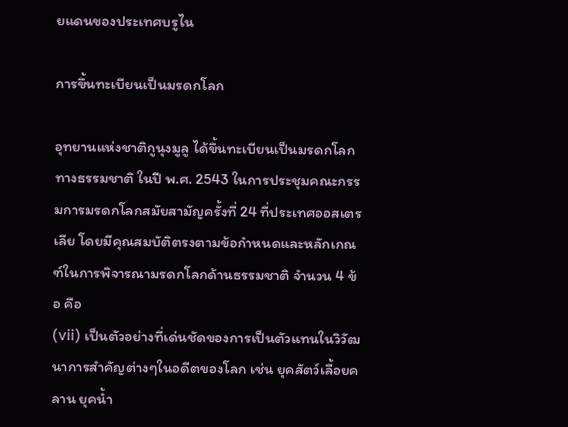ยแดนของประเทศบรูไน

การขึ้นทะเบียนเป็นมรดกโลก

อุทยานแห่งชาติกูนุงมูลู ได้ขึ้นทะเบียนเป็นมรดกโลกทางธรรมชาติ ในปี พ.ศ. 2543 ในการประชุมคณะกรรมการมรดกโลกสมัยสามัญครั้งที่ 24 ที่ประเทศออสเตรเลีย โดยมีคุณสมบัติตรงตามข้อกำหนดและหลักเกณฑ์ในการพิจารณามรดกโลกด้านธรรมชาติ จำนวน 4 ข้อ คือ
(vii) เป็นตัวอย่างที่เด่นชัดของการเป็นตัวแทนในวิวัฒนาการสำคัญต่างๆในอดีตของโลก เช่น ยุคสัตว์เลื้อยคลาน ยุคน้ำ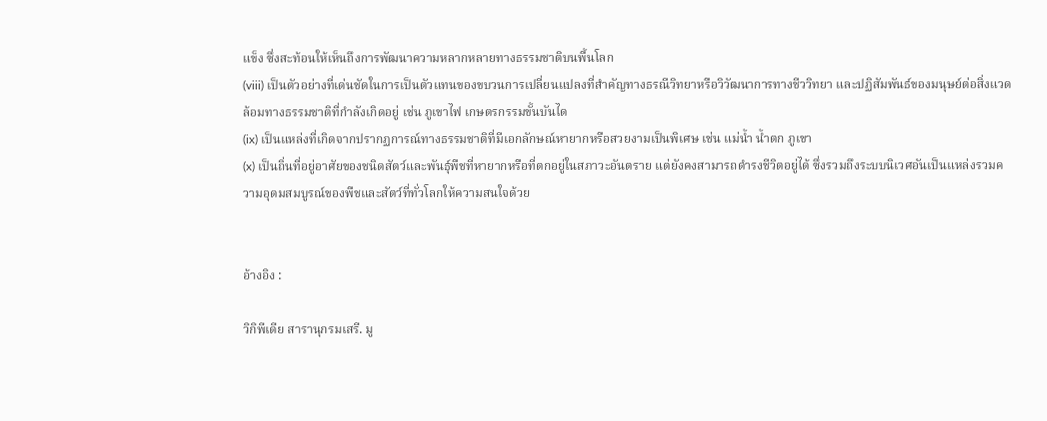แข็ง ซึ่งสะท้อนให้เห็นถึงการพัฒนาความหลากหลายทางธรรมชาติบนพื้นโลก
(viii) เป็นตัวอย่างที่เด่นชัดในการเป็นตัวแทนของขบวนการเปลี่ยนแปลงที่สำคัญทางธรณีวิทยาหรือวิวัฒนาการทางชีววิทยา และปฏิสัมพันธ์ของมนุษย์ต่อสิ่งแวดล้อมทางธรรมชาติที่กำลังเกิดอยู่ เช่น ภูเขาไฟ เกษตรกรรมขั้นบันได
(ix) เป็นแหล่งที่เกิดจากปรากฏการณ์ทางธรรมชาติที่มีเอกลักษณ์หายากหรือสวยงามเป็นพิเศษ เช่น แม่น้ำ น้ำตก ภูเขา
(x) เป็นถิ่นที่อยู่อาศัยของชนิดสัตว์และพันธุ์พืชที่หายากหรือที่ตกอยู่ในสภาวะอันตราย แต่ยังคงสามารถดำรงชีวิตอยู่ได้ ซึ่งรวมถึงระบบนิเวศอันเป็นแหล่งรวมความอุดมสมบูรณ์ของพืชและสัตว์ที่ทั่วโลกให้ความสนใจด้วย


อ้างอิง :

วิกิพีเดีย สารานุกรมเสรี. มู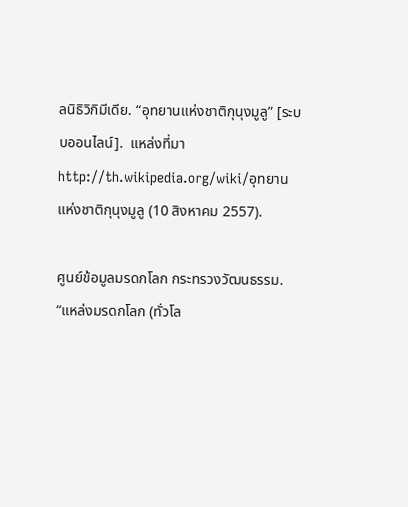ลนิธิวิกิมีเดีย. “อุทยานแห่งชาติกุนุงมูลู” [ระบบออนไลน์].  แหล่งที่มา http://th.wikipedia.org/wiki/อุทยานแห่งชาติกุนุงมูลู (10 สิงหาคม 2557).

ศูนย์ข้อมูลมรดกโลก กระทรวงวัฒนธรรม.  “แหล่งมรดกโลก (ทั่วโล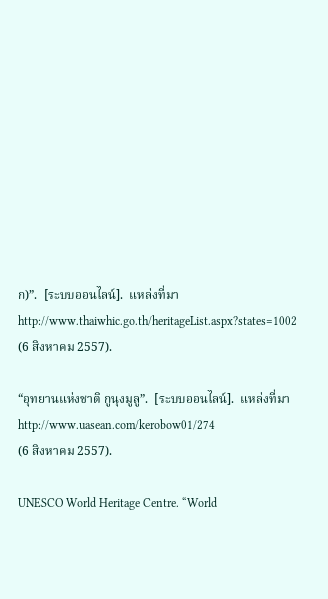ก)”.  [ระบบออนไลน์].  แหล่งที่มา http://www.thaiwhic.go.th/heritageList.aspx?states=1002 (6 สิงหาคม 2557).

“อุทยานแห่งชาติ กูนุงมูลู”.  [ระบบออนไลน์].  แหล่งที่มา http://www.uasean.com/kerobow01/274
(6 สิงหาคม 2557).

UNESCO World Heritage Centre. “World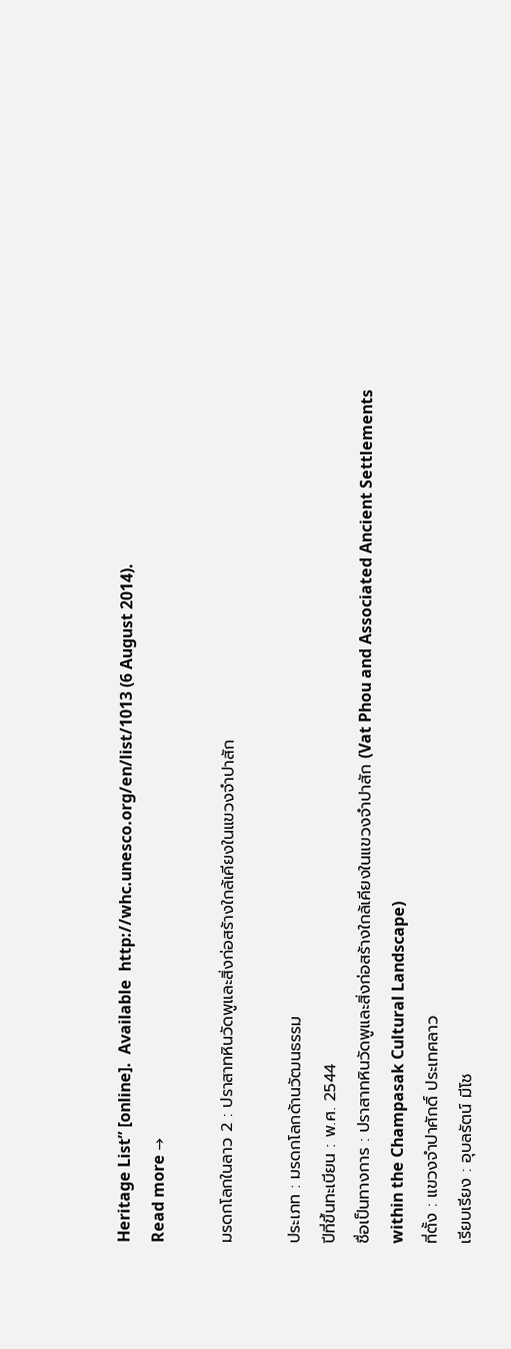Heritage List” [online].  Available  http://whc.unesco.org/en/list/1013 (6 August 2014).
Read more →

มรดกโลกในลาว 2 : ปราสาทหินวัดพูและสิ่งก่อสร้างใกล้เคียงในแขวงจำปาสัก

ประเภท : มรดกโลกด้านวัฒนธรรม
ปีที่ขึ้นทะเบียน : พ.ศ. 2544
ชื่อเป็นทางการ : ปราสาทหินวัดพูและสิ่งก่อสร้างใกล้เคียงในแขวงจำปาสัก (Vat Phou and Associated Ancient Settlements within the Champasak Cultural Landscape)
ที่ตั้ง : แขวงจำปาศักดิ์ ประเทศลาว
เรียบเรียง : อุบลรัตน์ มีโช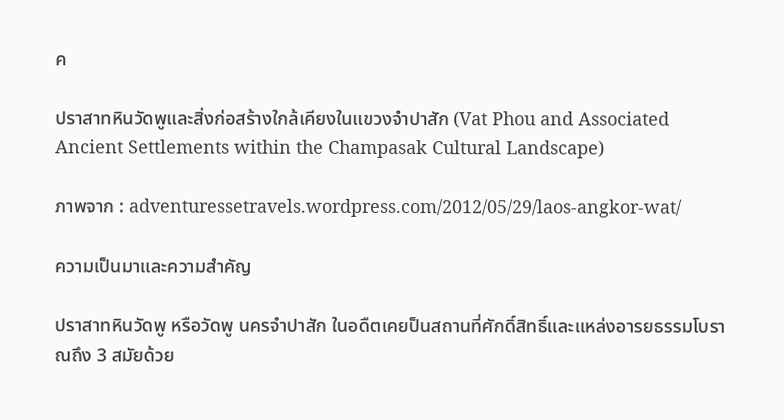ค

ปราสาทหินวัดพูและสิ่งก่อสร้างใกล้เคียงในแขวงจำปาสัก (Vat Phou and Associated Ancient Settlements within the Champasak Cultural Landscape)

ภาพจาก : adventuressetravels.wordpress.com/2012/05/29/laos-angkor-wat/

ความเป็นมาและความสำคัญ

ปราสาทหินวัดพู หรือวัดพู นครจำปาสัก ในอดืตเคยป็นสถานที่ศักดิ์สิทธิ์และแหล่งอารยธรรมโบราณถึง 3 สมัยด้วย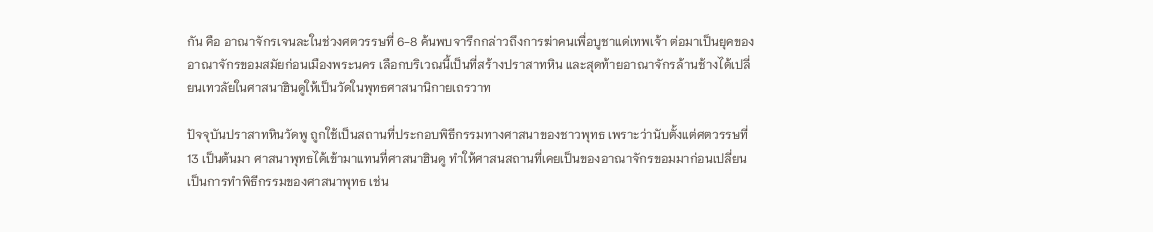กัน คือ อาณาจักรเจนละในช่วงศตวรรษที่ 6-8 ค้นพบจารึกกล่าวถึงการฆ่าคนเพื่อบูชาแด่เทพเจ้า ต่อมาเป็นยุคของอาณาจักรขอมสมัยก่อนเมืองพระนคร เลือกบริเวณนี้เป็นที่สร้างปราสาทหิน และสุดท้ายอาณาจักรล้านช้างได้เปลี่ยนเทวลัยในศาสนาฮินดูให้เป็นวัดในพุทธศาสนานิกายเถรวาท

ปัจจุบันปราสาทหินวัดพู ถูกใช้เป็นสถานที่ประกอบพิธีกรรมทางศาสนาของชาวพุทธ เพราะว่านับตั้งแต่ศตวรรษที่ 13 เป็นต้นมา ศาสนาพุทธได้เข้ามาแทนที่ศาสนาฮินดู ทำให้ศาสนสถานที่เคยเป็นของอาณาจักรขอมมาก่อนเปลี่ยนเป็นการทำพิธีกรรมของศาสนาพุทธ เช่น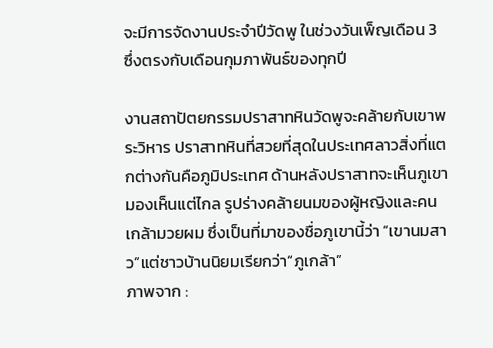จะมีการจัดงานประจำปีวัดพู ในช่วงวันเพ็ญเดือน 3 ซึ่งตรงกับเดือนกุมภาพันธ์ของทุกปี

งานสถาปัตยกรรมปราสาทหินวัดพูจะคล้ายกับเขาพระวิหาร ปราสาทหินที่สวยที่สุดในประเทศลาวสิ่งที่แตกต่างกันคือภูมิประเทศ ด้านหลังปราสาทจะเห็นภูเขามองเห็นแต่ไกล รูปร่างคล้ายนมของผู้หญิงและคนเกล้ามวยผม ซึ่งเป็นที่มาของชื่อภูเขานี้ว่า “เขานมสาว”แต่ชาวบ้านนิยมเรียกว่า“ภูเกล้า”
ภาพจาก :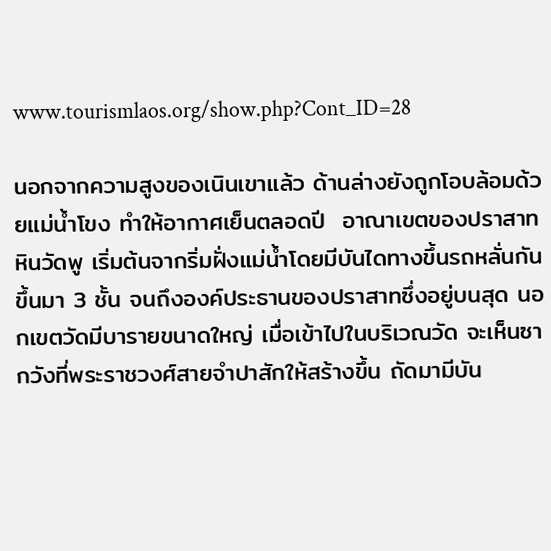www.tourismlaos.org/show.php?Cont_ID=28

นอกจากความสูงของเนินเขาแล้ว ด้านล่างยังถูกโอบล้อมด้วยแม่น้ำโขง ทำให้อากาศเย็นตลอดปี  อาณาเขตของปราสาทหินวัดพู เริ่มต้นจากริ่มฝั่งแม่น้ำโดยมีบันไดทางขึ้นรถหลั่นกันขึ้นมา 3 ชั้น จนถึงองค์ประธานของปราสาทซึ่งอยู่บนสุด นอกเขตวัดมีบารายขนาดใหญ่ เมื่อเข้าไปในบริเวณวัด จะเห็นซากวังที่พระราชวงศ์สายจำปาสักให้สร้างขึ้น ถัดมามีบัน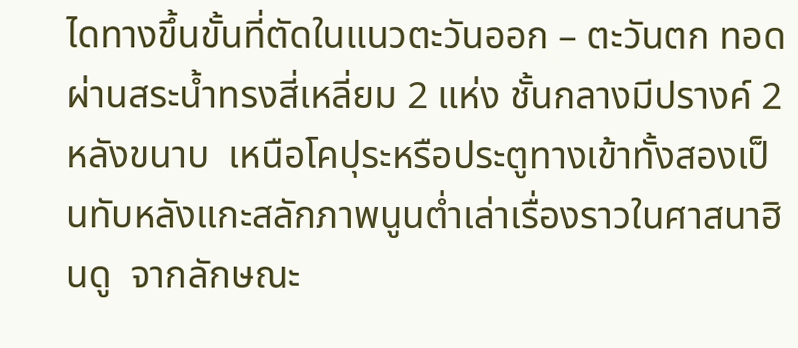ไดทางขึ้นขั้นที่ตัดในแนวตะวันออก – ตะวันตก ทอดผ่านสระน้ำทรงสี่เหลี่ยม 2 แห่ง ชั้นกลางมีปรางค์ 2 หลังขนาบ  เหนือโคปุระหรือประตูทางเข้าทั้งสองเป็นทับหลังแกะสลักภาพนูนต่ำเล่าเรื่องราวในศาสนาฮินดู  จากลักษณะ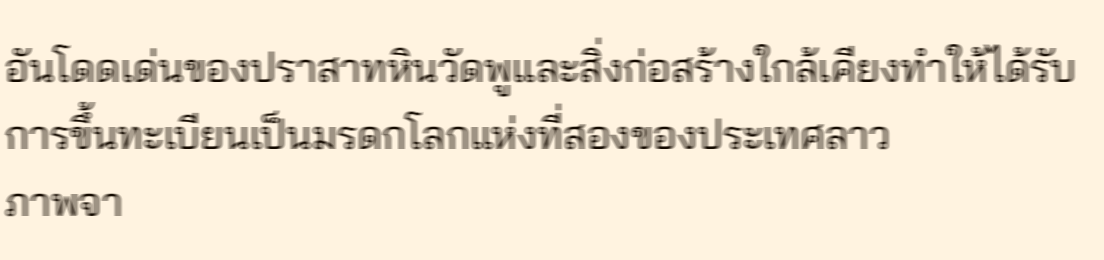อันโดดเด่นของปราสาทหินวัดพูและสิ่งก่อสร้างใกล้เคียงทำให้ได้รับการขึ้นทะเบียนเป็นมรดกโลกแห่งที่สองของประเทศลาว
ภาพจา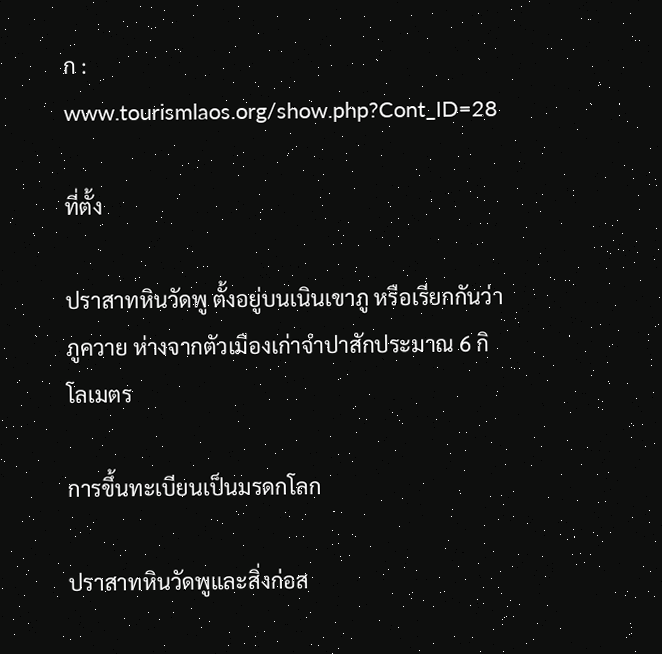ก : www.tourismlaos.org/show.php?Cont_ID=28

ที่ตั้ง

ปราสาทหินวัดพู ตั้งอยู่บนเนินเขาภู หรือเรียกกันว่าภูควาย ห่างจากตัวเมืองเก่าจำปาสักประมาณ 6 กิโลเมตร

การขึ้นทะเบียนเป็นมรดกโลก

ปราสาทหินวัดพูและสิ่งก่อส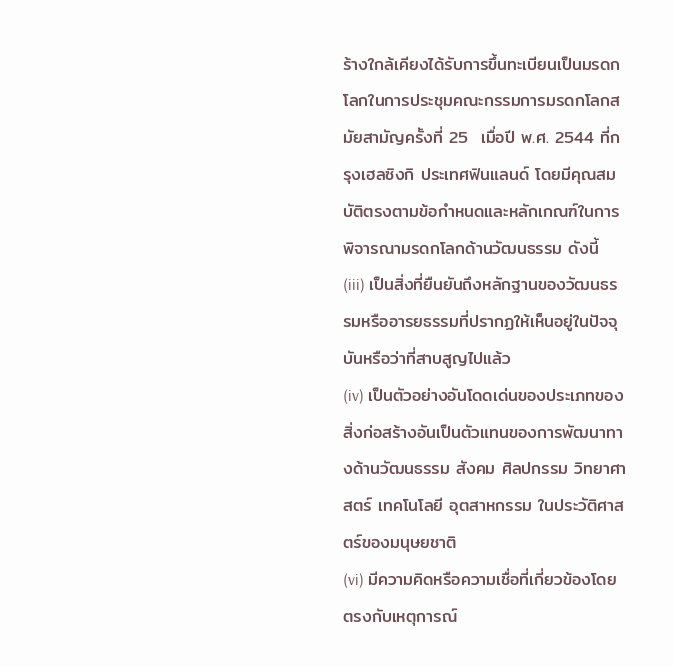ร้างใกล้เคียงได้รับการขึ้นทะเบียนเป็นมรดกโลกในการประชุมคณะกรรมการมรดกโลกสมัยสามัญครั้งที่ 25  เมื่อปี พ.ศ. 2544 ที่กรุงเฮลซิงกิ ประเทศฟินแลนด์ โดยมีคุณสมบัติตรงตามข้อกำหนดและหลักเกณฑ์ในการพิจารณามรดกโลกด้านวัฒนธรรม ดังนี้
(iii) เป็นสิ่งที่ยืนยันถึงหลักฐานของวัฒนธรรมหรืออารยธรรมที่ปรากฏให้เห็นอยู่ในปัจจุบันหรือว่าที่สาบสูญไปแล้ว
(iv) เป็นตัวอย่างอันโดดเด่นของประเภทของสิ่งก่อสร้างอันเป็นตัวแทนของการพัฒนาทางด้านวัฒนธรรม สังคม ศิลปกรรม วิทยาศาสตร์ เทคโนโลยี อุตสาหกรรม ในประวัติศาสตร์ของมนุษยชาติ
(vi) มีความคิดหรือความเชื่อที่เกี่ยวข้องโดยตรงกับเหตุการณ์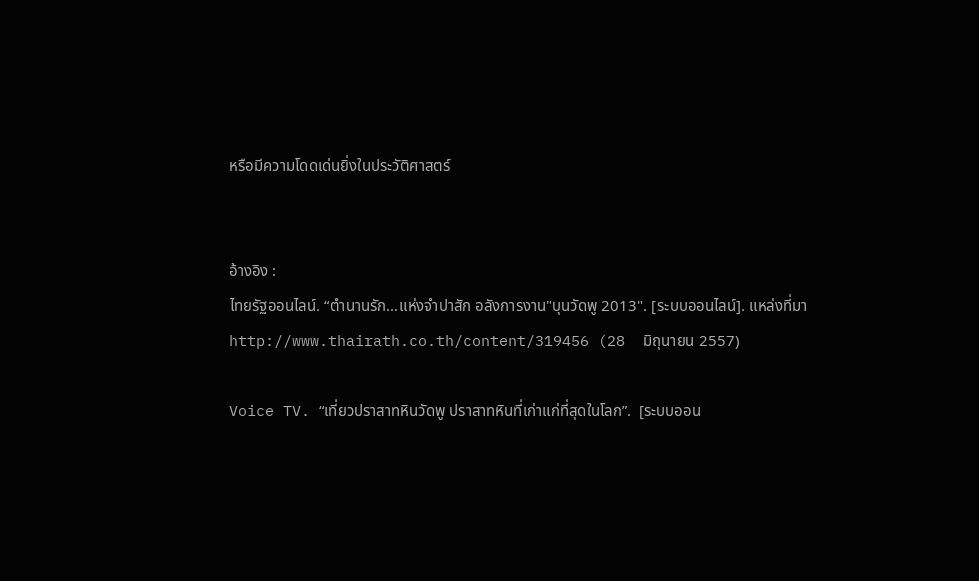หรือมีความโดดเด่นยิ่งในประวัติศาสตร์


อ้างอิง :
ไทยรัฐออนไลน์. “ตำนานรัก...แห่งจำปาสัก อลังการงาน"บุนวัดพู 2013". [ระบบออนไลน์]. แหล่งที่มา http://www.thairath.co.th/content/319456 (28  มิถุนายน 2557)

Voice TV. “เที่ยวปราสาทหินวัดพู ปราสาทหินที่เก่าแก่ที่สุดในโลก”.  [ระบบออน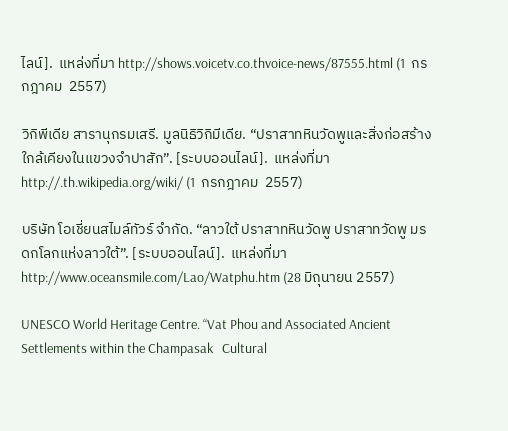ไลน์].  แหล่งที่มา http://shows.voicetv.co.thvoice-news/87555.html (1  กรกฎาคม  2557)

วิกิพีเดีย สารานุกรมเสรี. มูลนิธิวิกิมีเดีย. “ปราสาทหินวัดพูและสิ่งก่อสร้างใกล้เคียงในแขวงจำปาสัก”. [ระบบออนไลน์].  แหล่งที่มา http://.th.wikipedia.org/wiki/ (1  กรกฎาคม  2557)

บริษัท โอเชี่ยนสไมล์ทัวร์ จำกัด. “ลาวใต้ ปราสาทหินวัดพู ปราสาทวัดพู มรดกโลกแห่งลาวใต้”. [ระบบออนไลน์].  แหล่งที่มา http://www.oceansmile.com/Lao/Watphu.htm (28 มิถุนายน 2557)

UNESCO World Heritage Centre. “Vat Phou and Associated Ancient Settlements within the Champasak   Cultural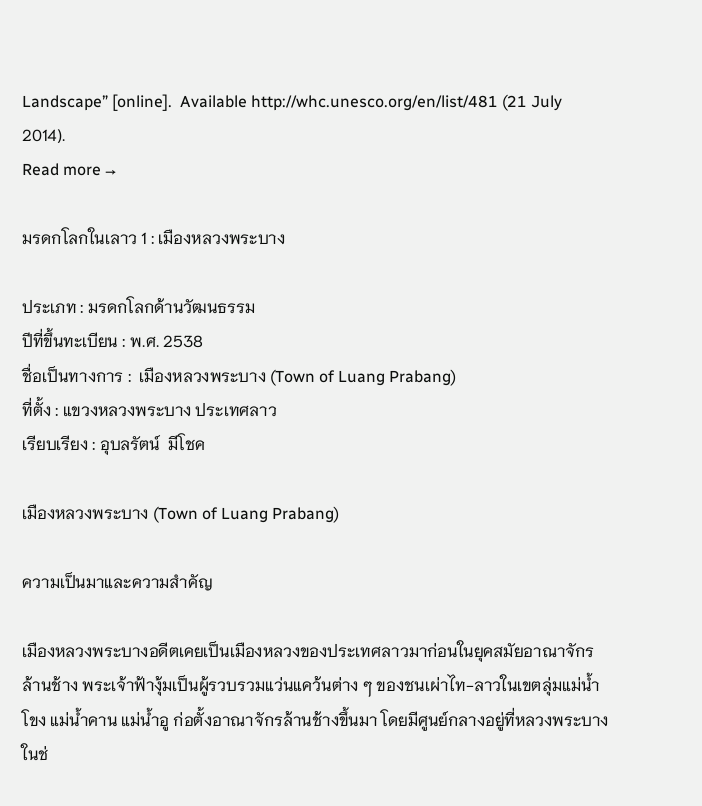Landscape” [online].  Available http://whc.unesco.org/en/list/481 (21 July 2014).
Read more →

มรดกโลกในเลาว 1 : เมืองหลวงพระบาง

ประเภท : มรดกโลกด้านวัฒนธรรม
ปีที่ขึ้นทะเบียน : พ.ศ. 2538
ชื่อเป็นทางการ :  เมืองหลวงพระบาง (Town of Luang Prabang)
ที่ตั้ง : แขวงหลวงพระบาง ประเทศลาว
เรียบเรียง : อุบลรัตน์  มีโชค

เมืองหลวงพระบาง (Town of Luang Prabang)

ความเป็นมาและความสำคัญ

เมืองหลวงพระบางอดีตเคยเป็นเมืองหลวงของประเทศลาวมาก่อนในยุคสมัยอาณาจักรล้านช้าง พระเจ้าฟ้างุ้มเป็นผู้รวบรวมแว่นแคว้นต่าง ๆ ของชนเผ่าไท-ลาวในเขตลุ่มแม่น้ำโขง แม่น้ำคาน แม่น้ำอู ก่อตั้งอาณาจักรล้านช้างขึ้นมา โดยมีศูนย์กลางอยู่ที่หลวงพระบาง ในช่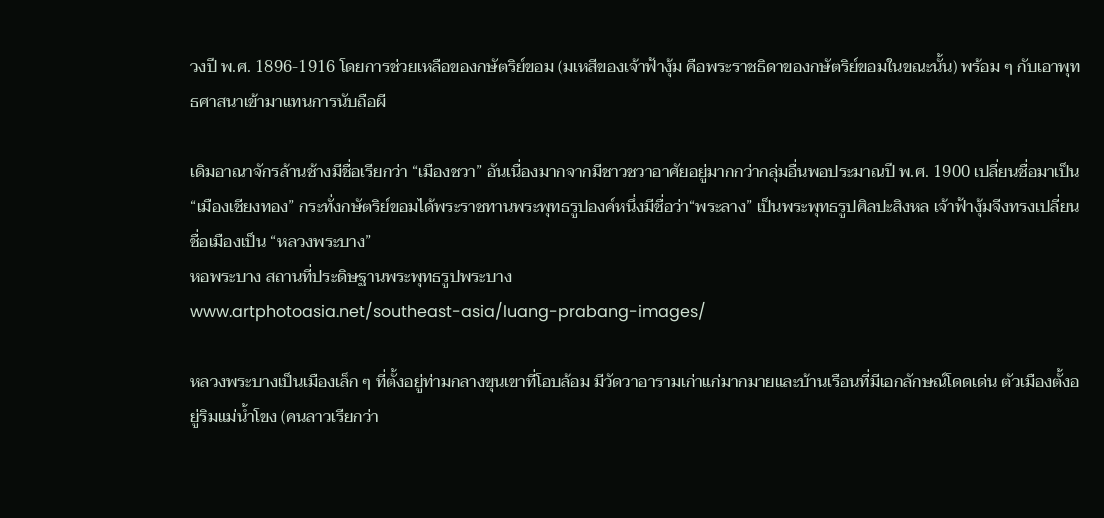วงปี พ.ศ. 1896-1916 โดยการช่วยเหลือของกษัตริย์ขอม (มเหสีของเจ้าฟ้างุ้ม คือพระราชธิดาของกษัตริย์ขอมในขณะนั้น) พร้อม ๆ กับเอาพุทธศาสนาเข้ามาแทนการนับถือผี

เดิมอาณาจักรล้านช้างมีชื่อเรียกว่า “เมืองชวา” อันเนื่องมากจากมีชาวชวาอาศัยอยู่มากกว่ากลุ่มอื่นพอประมาณปี พ.ศ. 1900 เปลี่ยนชื่อมาเป็น “เมืองเชียงทอง” กระทั่งกษัตริย์ขอมได้พระราชทานพระพุทธรูปองค์หนึ่งมีชื่อว่า“พระลาง” เป็นพระพุทธรูปศิลปะสิงหล เจ้าฟ้างุ้มจีงทรงเปลี่ยนชื่อเมืองเป็น “หลวงพระบาง”
หอพระบาง สถานที่ประดิษฐานพระพุทธรูปพระบาง
www.artphotoasia.net/southeast-asia/luang-prabang-images/

หลวงพระบางเป็นเมืองเล็ก ๆ ที่ตั้งอยู่ท่ามกลางขุนเขาที่โอบล้อม มีวัดวาอารามเก่าแก่มากมายและบ้านเรือนที่มีเอกลักษณ์โดดเด่น ตัวเมืองตั้งอยู่ริมแม่น้ำโขง (คนลาวเรียกว่า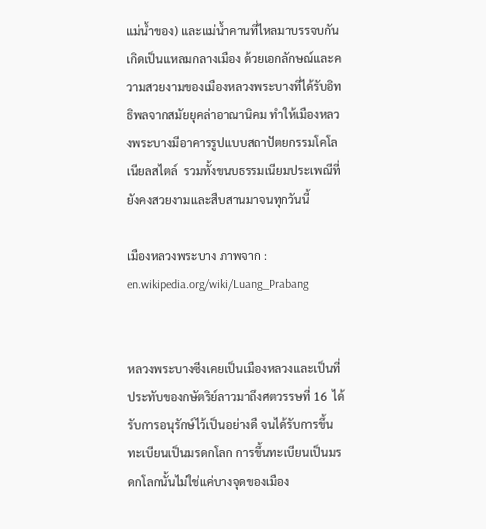แม่น้ำของ) และแม่น้ำคานที่ไหลมาบรรจบกันเกิดเป็นแหลมกลางเมือง ด้วยเอกลักษณ์และความสวยงามของเมืองหลวงพระบางที่ได้รับอิทธิพลจากสมัยยุคล่าอาณานิคม ทำให้เมืองหลวงพระบางมีอาคารรูปแบบสถาปัตยกรรมโคโลเนียลสไตล์  รวมทั้งขนบธรรมเนียมประเพณีที่ยังคงสวยงามและสืบสานมาจนทุกวันนี้

เมืองหลวงพระบาง ภาพจาก : en.wikipedia.org/wiki/Luang_Prabang


หลวงพระบางซีงเคยเป็นเมืองหลวงและเป็นที่ประทับของกษัตริย์ลาวมาถึงศตวรรษที่ 16  ได้รับการอนุรักษ์ไว้เป็นอย่างดื จนได้รับการขึ้นทะเบียนเป็นมรดกโลก การขึ้นทะเบียนเป็นมรดกโลกนั้นไม่ใช่แค่บางจุดของเมือง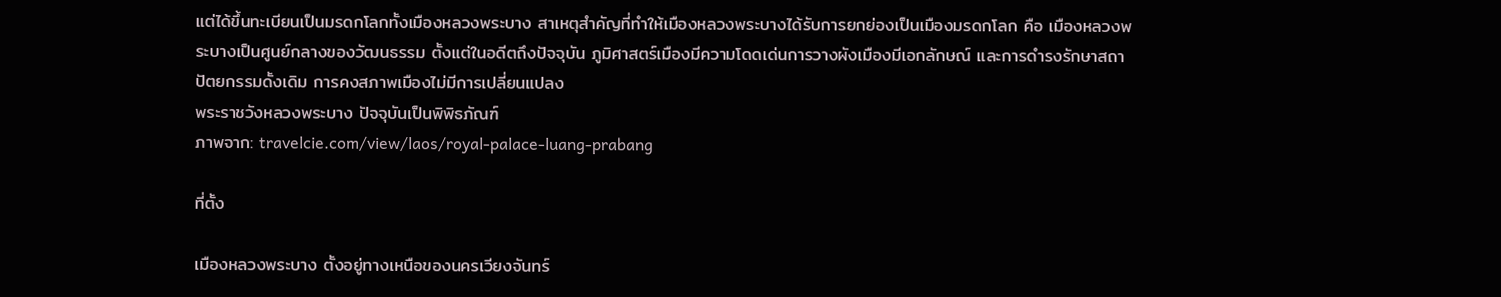แต่ได้ขึ้นทะเบียนเป็นมรดกโลกทั้งเมืองหลวงพระบาง สาเหตุสำคัญที่ทำให้เมืองหลวงพระบางได้รับการยกย่องเป็นเมืองมรดกโลก คือ เมืองหลวงพระบางเป็นศูนย์กลางของวัฒนธรรม ตั้งแต่ในอดีตถึงปัจจุบัน ภูมิศาสตร์เมืองมีความโดดเด่นการวางผังเมืองมีเอกลักษณ์ และการดำรงรักษาสถาปัตยกรรมดั้งเดิม การคงสภาพเมืองไม่มีการเปลี่ยนแปลง
พระราชวังหลวงพระบาง ปัจจุบันเป็นพิพิธภัณฑ์
ภาพจาก: travelcie.com/view/laos/royal-palace-luang-prabang

ที่ตั้ง

เมืองหลวงพระบาง ตั้งอยู่ทางเหนือของนครเวียงจันทร์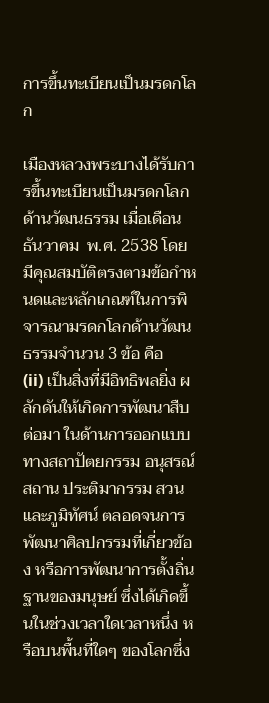การขึ้นทะเบียนเป็นมรดกโลก

เมืองหลวงพระบางได้รับการขึ้นทะเบียนเป็นมรดกโลกด้านวัฒนธรรม เมื่อเดือนธันวาคม  พ.ศ. 2538 โดยมีคุณสมบัติตรงตามข้อกำหนดและหลักเกณฑ์ในการพิจารณามรดกโลกด้านวัฒนธรรมจำนวน 3 ข้อ คือ
(ii) เป็นสิ่งที่มีอิทธิพลยิ่ง ผลักดันให้เกิดการพัฒนาสืบต่อมา ในด้านการออกแบบทางสถาปัตยกรรม อนุสรณ์สถาน ประติมากรรม สวน และภูมิทัศน์ ตลอดจนการพัฒนาศิลปกรรมที่เกี่ยวข้อง หรือการพัฒนาการตั้งถิ่นฐานของมนุษย์ ซึ่งได้เกิดขึ้นในช่วงเวลาใดเวลาหนึ่ง หรือบนพื้นที่ใดๆ ของโลกซึ่ง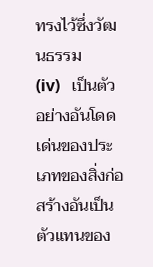ทรงไว้ซึ่งวัฒนธรรม
(iv)   เป็นตัวอย่างอันโดดเด่นของประเภทของสิ่งก่อสร้างอันเป็นตัวแทนของ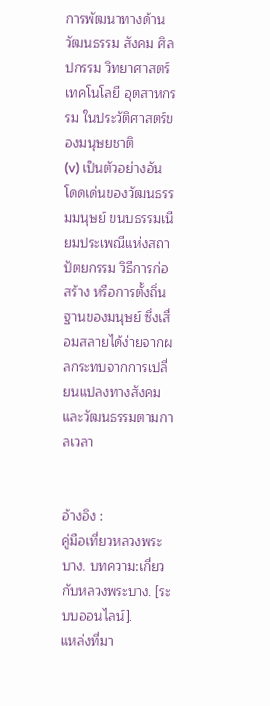การพัฒนาทางด้านวัฒนธรรม สังคม ศิลปกรรม วิทยาศาสตร์ เทคโนโลยี อุตสาหกรรม ในประวัติศาสตร์ของมนุษยชาติ
(v) เป็นตัวอย่างอันโดดเด่นของวัฒนธรรมมนุษย์ ขนบธรรมเนียมประเพณีแห่งสถาปัตยกรรม วิธีการก่อสร้าง หรือการตั้งถิ่นฐานของมนุษย์ ซึ่งเสื่อมสลายได้ง่ายจากผลกระทบจากการเปลี่ยนแปลงทางสังคมและวัฒนธรรมตามกาลเวลา


อ้างอิง :
คู่มือเที่ยวหลวงพระบาง. บทความ:เกี่ยวกับหลวงพระบาง. [ระบบออนไลน์].
แหล่งที่มา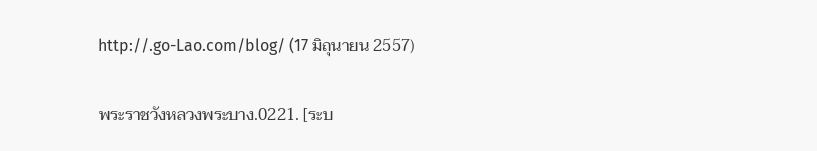http://.go-Lao.com/blog/ (17 มิถุนายน 2557)

พระราชวังหลวงพระบาง.0221. [ระบ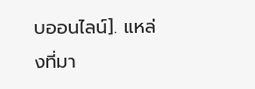บออนไลน์]. แหล่งที่มา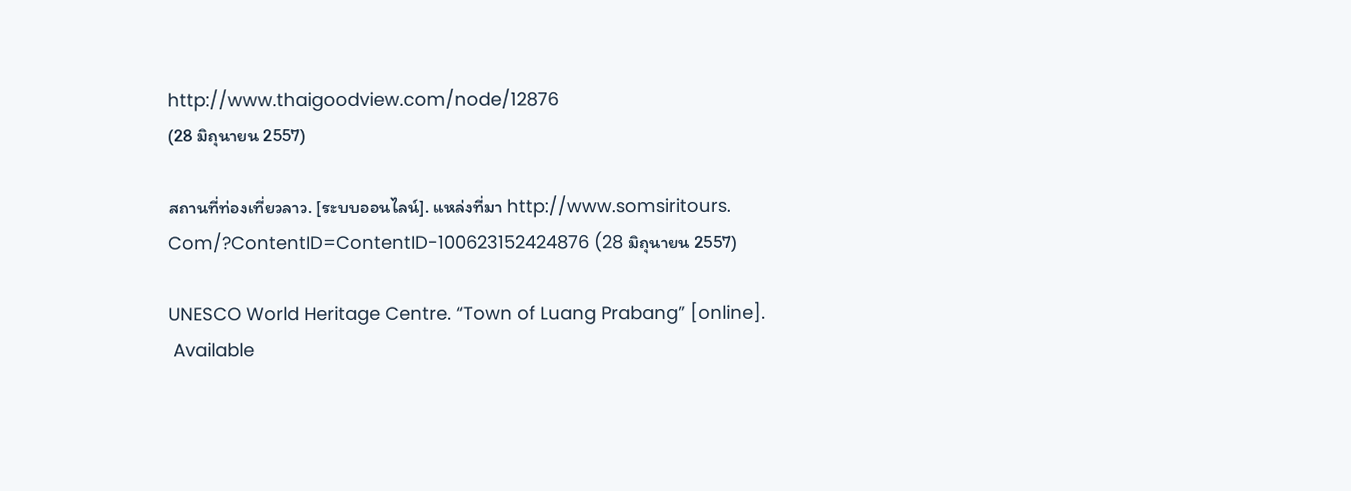http://www.thaigoodview.com/node/12876
(28 มิถุนายน 2557)

สถานที่ท่องเที่ยวลาว. [ระบบออนไลน์]. แหล่งที่มา http://www.somsiritours. Com/?ContentID=ContentID-100623152424876 (28 มิถุนายน 2557)

UNESCO World Heritage Centre. “Town of Luang Prabang” [online].
 Available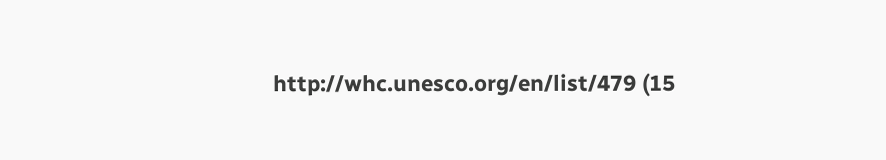http://whc.unesco.org/en/list/479 (15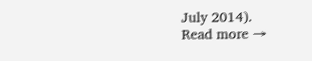July 2014).
Read more →